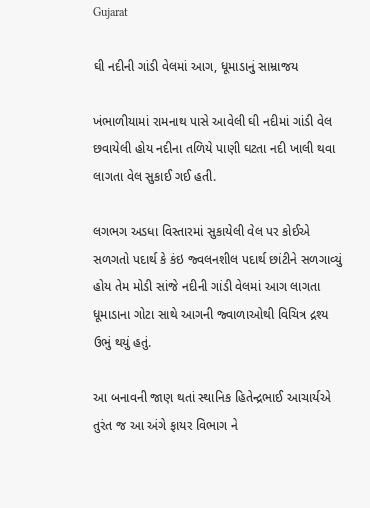Gujarat

ઘી નદીની ગાંડી વેલમાં આગ, ધૂમાડાનું સામ્રાજય

ખંભાળીયામાં રામનાથ પાસે આવેલી ઘી નદીમાં ગાંડી વેલ છવાયેલી હોય નદીના તળિયે પાણી ઘટતા નદી ખાલી થવા લાગતા વેલ સુકાઈ ગઈ હતી.

લગભગ અડધા વિસ્તારમાં સુકાયેલી વેલ પર કોઈએ સળગતો પદાર્થ કે કંઇ જ્વલનશીલ પદાર્થ છાંટીને સળગાવ્યું હોય તેમ મોડી સાંજે નદીની ગાંડી વેલમાં આગ લાગતા ધૂમાડાના ગોટા સાથે આગની જ્વાળાઓથી વિચિત્ર દ્રશ્ય ઉભું થયું હતું.

આ બનાવની જાણ થતાં સ્થાનિક હિતેન્દ્રભાઈ આચાર્યએ તુરંત જ આ અંગે ફાયર વિભાગ ને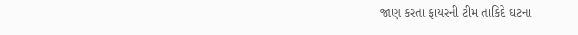જાણ કરતા ફાયરની ટીમ તાકિદે ઘટના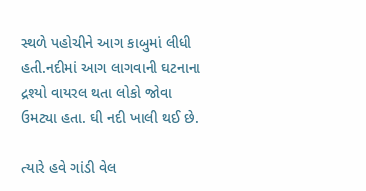સ્થળે પહોચીને આગ કાબુમાં લીધી હતી.નદીમાં આગ લાગવાની ઘટનાના દ્રશ્યો વાયરલ થતા લોકો જોવા ઉમટ્યા હતા. ઘી નદી ખાલી થઈ છે.

ત્યારે હવે ગાંડી વેલ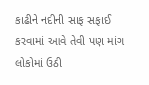કાઢીને નદીની સાફ સફાઈ કરવામાં આવે તેવી પણ માંગ લોકોમાં ઉઠી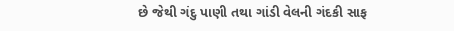છે જેથી ગંદુ પાણી તથા ગાંડી વેલની ગંદકી સાફ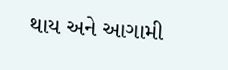થાય અને આગામી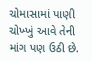ચોમાસામાં પાણી ચોખ્ખું આવે તેની માંગ પણ ઉઠી છે.